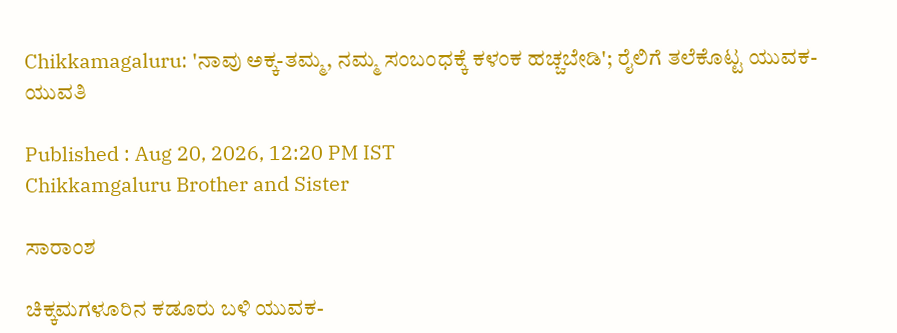Chikkamagaluru: 'ನಾವು ಅಕ್ಕ-ತಮ್ಮ, ನಮ್ಮ ಸಂಬಂಧಕ್ಕೆ ಕಳಂಕ ಹಚ್ಚಬೇಡಿ'; ರೈಲಿಗೆ ತಲೆಕೊಟ್ಟ ಯುವಕ-ಯುವತಿ

Published : Aug 20, 2026, 12:20 PM IST
Chikkamgaluru Brother and Sister

ಸಾರಾಂಶ

ಚಿಕ್ಕಮಗಳೂರಿನ ಕಡೂರು ಬಳಿ ಯುವಕ-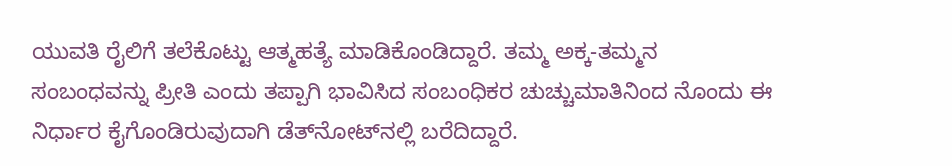ಯುವತಿ ರೈಲಿಗೆ ತಲೆಕೊಟ್ಟು ಆತ್ಮಹತ್ಯೆ ಮಾಡಿಕೊಂಡಿದ್ದಾರೆ. ತಮ್ಮ ಅಕ್ಕ-ತಮ್ಮನ ಸಂಬಂಧವನ್ನು ಪ್ರೀತಿ ಎಂದು ತಪ್ಪಾಗಿ ಭಾವಿಸಿದ ಸಂಬಂಧಿಕರ ಚುಚ್ಚುಮಾತಿನಿಂದ ನೊಂದು ಈ ನಿರ್ಧಾರ ಕೈಗೊಂಡಿರುವುದಾಗಿ ಡೆತ್‌ನೋಟ್‌ನಲ್ಲಿ ಬರೆದಿದ್ದಾರೆ.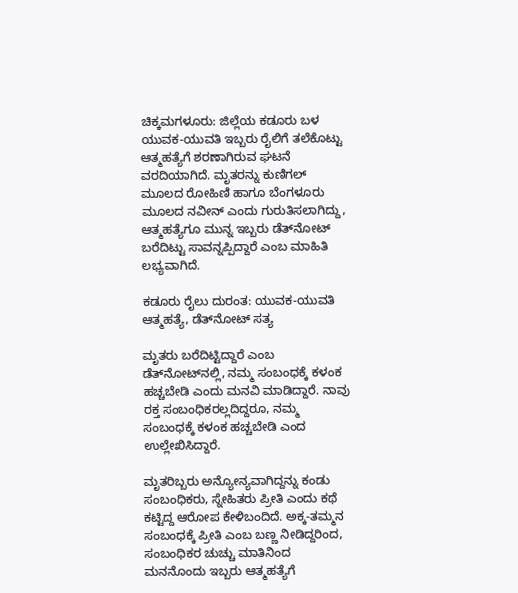ಚಿಕ್ಕಮಗಳೂರು: ಜಿಲ್ಲೆಯ ಕಡೂರು ಬಳ ಯುವಕ-ಯುವತಿ ಇಬ್ಬರು ರೈಲಿಗೆ ತಲೆಕೊಟ್ಟು ಆತ್ಮಹತ್ಯೆಗೆ ಶರಣಾಗಿರುವ ಘಟನೆ ವರದಿಯಾಗಿದೆ. ಮೃತರನ್ನು ಕುಣಿಗಲ್‌ ಮೂಲದ ರೋಹಿಣಿ ಹಾಗೂ ಬೆಂಗಳೂರು ಮೂಲದ ನವೀನ್ ಎಂದು ಗುರುತಿಸಲಾಗಿದ್ದು, ಆತ್ಮಹತ್ಯೆಗೂ ಮುನ್ನ ಇಬ್ಬರು ಡೆತ್‌ನೋಟ್ ಬರೆದಿಟ್ಟು ಸಾವನ್ನಪ್ಪಿದ್ದಾರೆ ಎಂಬ ಮಾಹಿತಿ ಲಭ್ಯವಾಗಿದೆ.

ಕಡೂರು ರೈಲು ದುರಂತ: ಯುವಕ-ಯುವತಿ ಆತ್ಮಹತ್ಯೆ, ಡೆತ್‌ನೋಟ್ ಸತ್ಯ

ಮೃತರು ಬರೆದಿಟ್ಟಿದ್ದಾರೆ ಎಂಬ ಡೆತ್‌ನೋಟ್‌ನಲ್ಲಿ, ನಮ್ಮ ಸಂಬಂಧಕ್ಕೆ ಕಳಂಕ ಹಚ್ಚಬೇಡಿ ಎಂದು ಮನವಿ ಮಾಡಿದ್ದಾರೆ. ನಾವು ರಕ್ತ ಸಂಬಂಧಿಕರಲ್ಲದಿದ್ದರೂ, ನಮ್ಮ ಸಂಬಂಧಕ್ಕೆ ಕಳಂಕ ಹಚ್ಚಬೇಡಿ ಎಂದ ಉಲ್ಲೇಖಿಸಿದ್ದಾರೆ.

ಮೃತರಿಬ್ಬರು ಅನ್ಯೋನ್ಯವಾಗಿದ್ದನ್ನು ಕಂಡು ಸಂಬಂಧಿಕರು, ಸ್ನೇಹಿತರು ಪ್ರೀತಿ ಎಂದು ಕಥೆ ಕಟ್ಟಿದ್ದ ಆರೋಪ ಕೇಳಿಬಂದಿದೆ. ಅಕ್ಕ-ತಮ್ಮನ ಸಂಬಂಧಕ್ಕೆ ಪ್ರೀತಿ ಎಂಬ ಬಣ್ಣ ನೀಡಿದ್ದರಿಂದ, ಸಂಬಂಧಿಕರ ಚುಚ್ಚು ಮಾತಿನಿಂದ ಮನನೊಂದು ಇಬ್ಬರು ಆತ್ಮಹತ್ಯೆಗೆ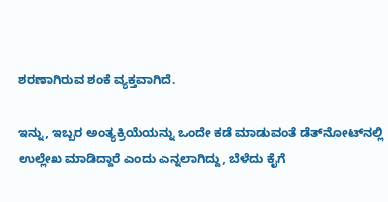ಶರಣಾಗಿರುವ ಶಂಕೆ ವ್ಯಕ್ತವಾಗಿದೆ.

ಇನ್ನು, ಇಬ್ಬರ ಅಂತ್ಯಕ್ರಿಯೆಯನ್ನು ಒಂದೇ ಕಡೆ ಮಾಡುವಂತೆ ಡೆತ್‌ನೋಟ್‌ನಲ್ಲಿ ಉಲ್ಲೇಖ ಮಾಡಿದ್ದಾರೆ ಎಂದು ಎನ್ನಲಾಗಿದ್ದು, ಬೆಳೆದು ಕೈಗೆ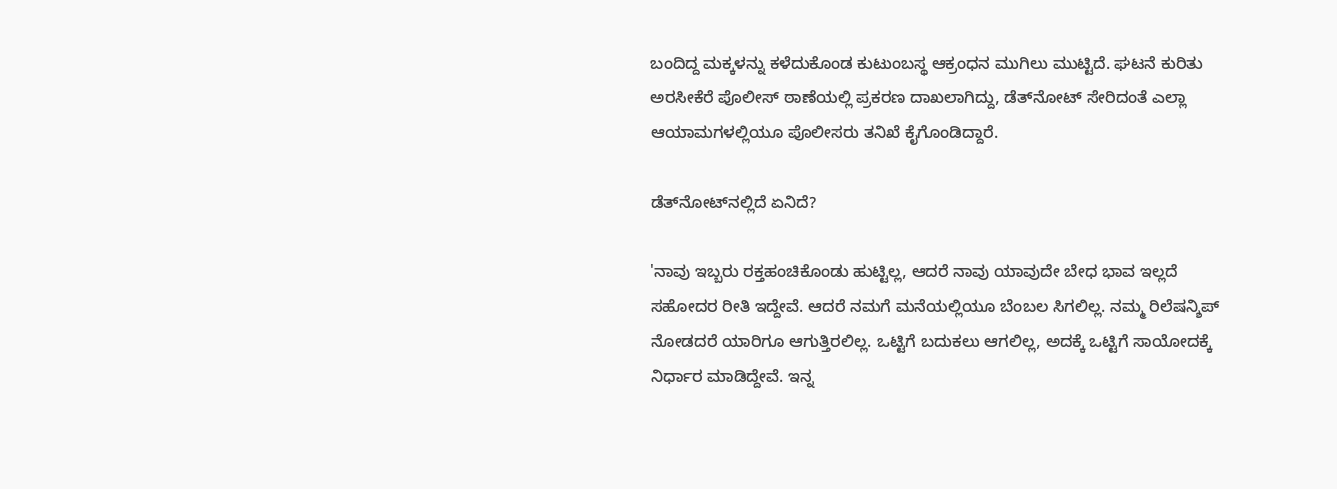ಬಂದಿದ್ದ ಮಕ್ಕಳನ್ನು ಕಳೆದುಕೊಂಡ ಕುಟುಂಬಸ್ಥ ಆಕ್ರಂಧನ ಮುಗಿಲು ಮುಟ್ಟಿದೆ. ಘಟನೆ ಕುರಿತು ಅರಸೀಕೆರೆ ಪೊಲೀಸ್ ಠಾಣೆಯಲ್ಲಿ ಪ್ರಕರಣ ದಾಖಲಾಗಿದ್ದು, ಡೆತ್‌ನೋಟ್ ಸೇರಿದಂತೆ ಎಲ್ಲಾ ಆಯಾಮಗಳಲ್ಲಿಯೂ ಪೊಲೀಸರು ತನಿಖೆ ಕೈಗೊಂಡಿದ್ದಾರೆ.

ಡೆತ್‌ನೋಟ್‌ನಲ್ಲಿದೆ ಏನಿದೆ?

'ನಾವು ಇಬ್ಬರು ರಕ್ತಹಂಚಿಕೊಂಡು ಹುಟ್ಟಿಲ್ಲ, ಆದರೆ ನಾವು ಯಾವುದೇ ಬೇಧ ಭಾವ ಇಲ್ಲದೆ ಸಹೋದರ ರೀತಿ ಇದ್ದೇವೆ. ಆದರೆ ನಮಗೆ ಮನೆಯಲ್ಲಿಯೂ ಬೆಂಬಲ ಸಿಗಲಿಲ್ಲ. ನಮ್ಮ ರಿಲೆಷನ್ಶಿಪ್ ನೋಡದರೆ ಯಾರಿಗೂ ಆಗುತ್ತಿರಲಿಲ್ಲ. ಒಟ್ಟಿಗೆ ಬದುಕಲು ಆಗಲಿಲ್ಲ, ಅದಕ್ಕೆ ಒಟ್ಟಿಗೆ ಸಾಯೋದಕ್ಕೆ ನಿರ್ಧಾರ ಮಾಡಿದ್ದೇವೆ. ಇನ್ನ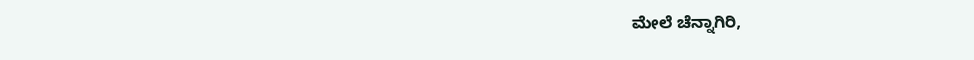ಮೇಲೆ ಚೆನ್ನಾಗಿರಿ,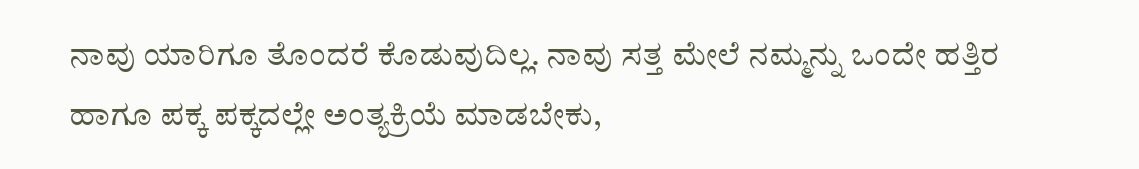ನಾವು ಯಾರಿಗೂ ತೊಂದರೆ ಕೊಡುವುದಿಲ್ಲ. ನಾವು ಸತ್ತ ಮೇಲೆ ನಮ್ಮನ್ನು ಒಂದೇ ಹತ್ತಿರ ಹಾಗೂ ಪಕ್ಕ ಪಕ್ಕದಲ್ಲೇ ಅಂತ್ಯಕ್ರಿಯೆ ಮಾಡಬೇಕು,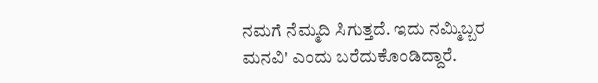ನಮಗೆ ನೆಮ್ಮದಿ ಸಿಗುತ್ತದೆ. ಇದು ನಮ್ಮಿಬ್ಬರ ಮನವಿ' ಎಂದು ಬರೆದುಕೊಂಡಿದ್ದಾರೆ.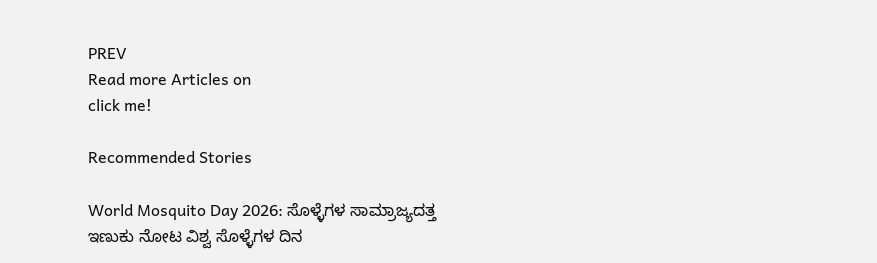PREV
Read more Articles on
click me!

Recommended Stories

World Mosquito Day 2026: ಸೊಳ್ಳೆಗಳ ಸಾಮ್ರಾಜ್ಯದತ್ತ ಇಣುಕು ನೋಟ ವಿಶ್ವ ಸೊಳ್ಳೆಗಳ ದಿನ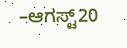–ಆಗಸ್ಟ್20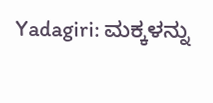Yadagiri: ಮಕ್ಕಳನ್ನು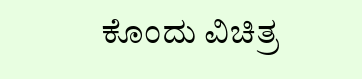ಕೊಂದು ವಿಚಿತ್ರ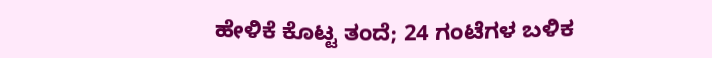ಹೇಳಿಕೆ ಕೊಟ್ಟ ತಂದೆ; 24 ಗಂಟೆಗಳ ಬಳಿಕ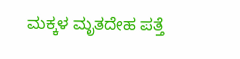ಮಕ್ಕಳ ಮೃತದೇಹ ಪತ್ತೆ